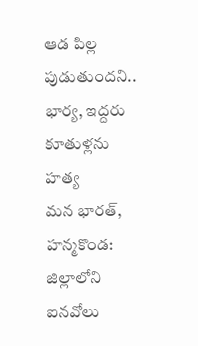ఆడ పిల్ల పుడుతుందని.. భార్య, ఇద్దరు కూతుళ్లను హత్య
మన భారత్, హన్మకొండ: జిల్లాలోని ఐనవోలు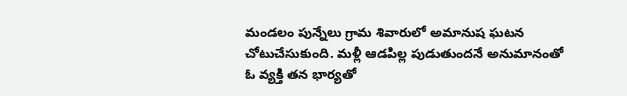మండలం పున్నేలు గ్రామ శివారులో అమానుష ఘటన చోటుచేసుకుంది. మళ్లీ ఆడపిల్ల పుడుతుందనే అనుమానంతో ఓ వ్యక్తి తన భార్యతో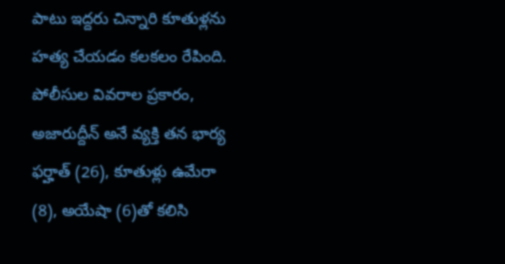పాటు ఇద్దరు చిన్నారి కూతుళ్లను హత్య చేయడం కలకలం రేపింది. పోలీసుల వివరాల ప్రకారం, అజారుద్దీన్ అనే వ్యక్తి తన భార్య ఫర్హాత్ (26), కూతుళ్లు ఉమేరా (8), అయేషా (6)తో కలిసి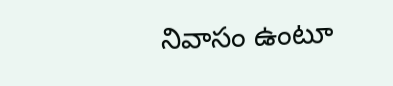నివాసం ఉంటూ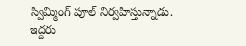స్విమ్మింగ్ పూల్ నిర్వహిస్తున్నాడు. ఇద్దరు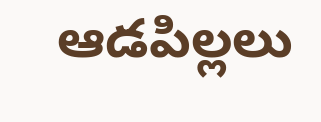ఆడపిల్లలు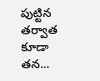పుట్టిన తర్వాత కూడా తన...